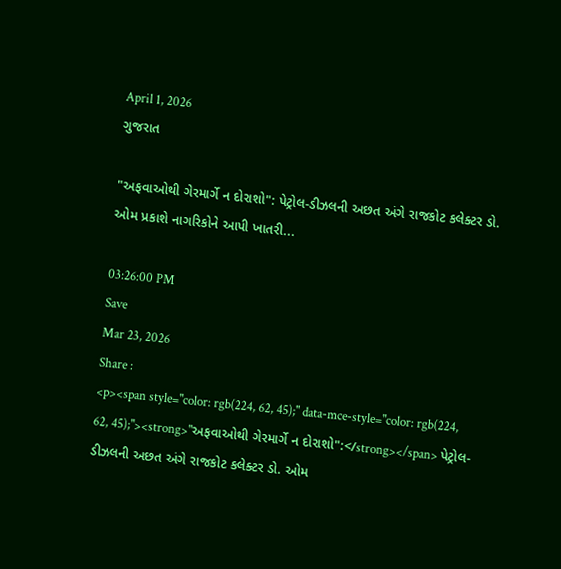April 1, 2026
ગુજરાત

"અફવાઓથી ગેરમાર્ગે ન દોરાશો": પેટ્રોલ-ડીઝલની અછત અંગે રાજકોટ કલેક્ટર ડો. ઓમ પ્રકાશે નાગરિકોને આપી ખાતરી...

03:26:00 PM
Save
Mar 23, 2026
Share :
<p><span style="color: rgb(224, 62, 45);" data-mce-style="color: rgb(224, 62, 45);"><strong>"અફવાઓથી ગેરમાર્ગે ન દોરાશો":</strong></span> પેટ્રોલ-ડીઝલની અછત અંગે રાજકોટ કલેક્ટર ડો. ઓમ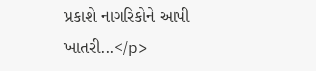પ્રકાશે નાગરિકોને આપી ખાતરી...</p>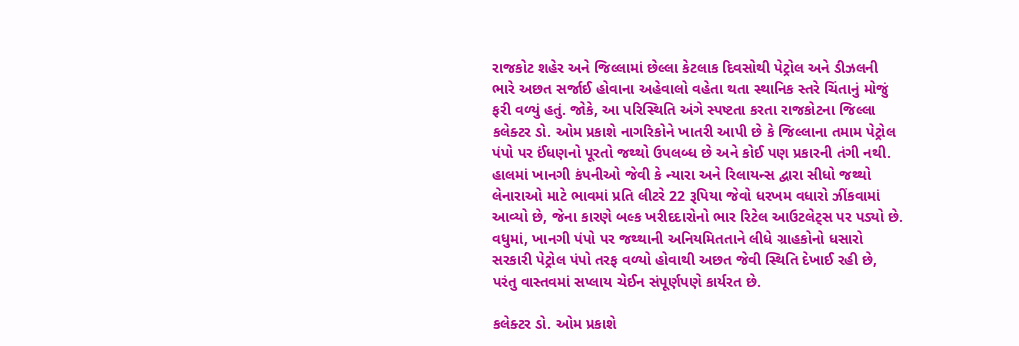રાજકોટ શહેર અને જિલ્લામાં છેલ્લા કેટલાક દિવસોથી પેટ્રોલ અને ડીઝલની ભારે અછત સર્જાઈ હોવાના અહેવાલો વહેતા થતા સ્થાનિક સ્તરે ચિંતાનું મોજું ફરી વળ્યું હતું. જોકે, આ પરિસ્થિતિ અંગે સ્પષ્ટતા કરતા રાજકોટના જિલ્લા કલેક્ટર ડો. ઓમ પ્રકાશે નાગરિકોને ખાતરી આપી છે કે જિલ્લાના તમામ પેટ્રોલ પંપો પર ઈંધણનો પૂરતો જથ્થો ઉપલબ્ધ છે અને કોઈ પણ પ્રકારની તંગી નથી. હાલમાં ખાનગી કંપનીઓ જેવી કે ન્યારા અને રિલાયન્સ દ્વારા સીધો જથ્થો લેનારાઓ માટે ભાવમાં પ્રતિ લીટરે 22 રૂપિયા જેવો ધરખમ વધારો ઝીંકવામાં આવ્યો છે, જેના કારણે બલ્ક ખરીદદારોનો ભાર રિટેલ આઉટલેટ્સ પર પડ્યો છે. વધુમાં, ખાનગી પંપો પર જથ્થાની અનિયમિતતાને લીધે ગ્રાહકોનો ધસારો સરકારી પેટ્રોલ પંપો તરફ વળ્યો હોવાથી અછત જેવી સ્થિતિ દેખાઈ રહી છે, પરંતુ વાસ્તવમાં સપ્લાય ચેઈન સંપૂર્ણપણે કાર્યરત છે.

કલેક્ટર ડો. ઓમ પ્રકાશે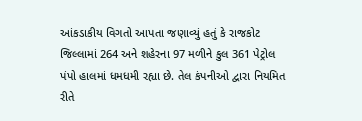આંકડાકીય વિગતો આપતા જણાવ્યું હતું કે રાજકોટ જિલ્લામાં 264 અને શહેરના 97 મળીને કુલ 361 પેટ્રોલ પંપો હાલમાં ધમધમી રહ્યા છે. તેલ કંપનીઓ દ્વારા નિયમિત રીતે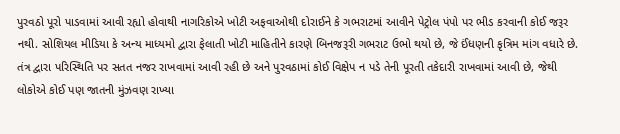પુરવઠો પૂરો પાડવામાં આવી રહ્યો હોવાથી નાગરિકોએ ખોટી અફવાઓથી દોરાઈને કે ગભરાટમાં આવીને પેટ્રોલ પંપો પર ભીડ કરવાની કોઈ જરૂર નથી. સોશિયલ મીડિયા કે અન્ય માધ્યમો દ્વારા ફેલાતી ખોટી માહિતીને કારણે બિનજરૂરી ગભરાટ ઉભો થયો છે, જે ઈંધણની કૃત્રિમ માંગ વધારે છે. તંત્ર દ્વારા પરિસ્થિતિ પર સતત નજર રાખવામાં આવી રહી છે અને પુરવઠામાં કોઈ વિક્ષેપ ન પડે તેની પૂરતી તકેદારી રાખવામાં આવી છે, જેથી લોકોએ કોઈ પણ જાતની મુંઝવણ રાખ્યા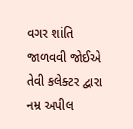વગર શાંતિ જાળવવી જોઈએ તેવી કલેક્ટર દ્વારા નમ્ર અપીલ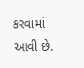કરવામાં આવી છે.